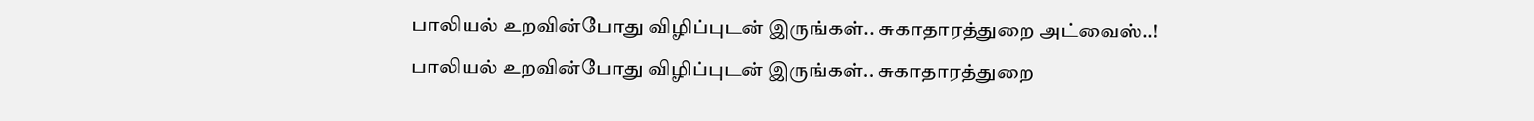பாலியல் உறவின்போது விழிப்புடன் இருங்கள்.. சுகாதாரத்துறை அட்வைஸ்..!
பாலியல் உறவின்போது விழிப்புடன் இருங்கள்.. சுகாதாரத்துறை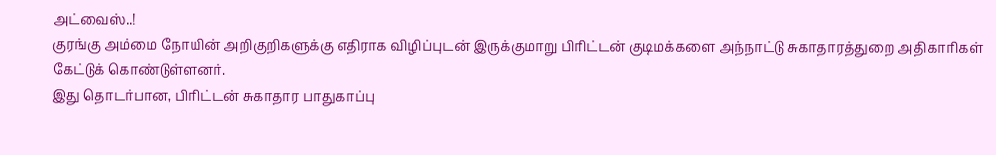அட்வைஸ்..!
குரங்கு அம்மை நோயின் அறிகுறிகளுக்கு எதிராக விழிப்புடன் இருக்குமாறு பிரிட்டன் குடிமக்களை அந்நாட்டு சுகாதாரத்துறை அதிகாரிகள் கேட்டுக் கொண்டுள்ளனர்.
இது தொடர்பான, பிரிட்டன் சுகாதார பாதுகாப்பு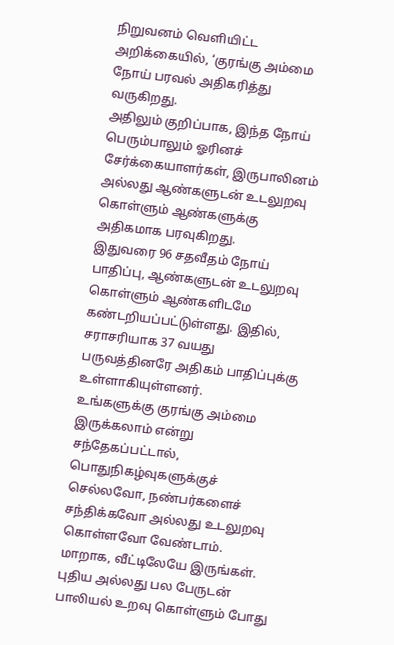நிறுவனம் வெளியிட்ட அறிக்கையில், ‘குரங்கு அம்மை நோய் பரவல் அதிகரித்து வருகிறது.
அதிலும் குறிப்பாக, இந்த நோய் பெரும்பாலும் ஓரினச் சேர்க்கையாளர்கள், இருபாலினம் அல்லது ஆண்களுடன் உடலுறவு கொள்ளும் ஆண்களுக்கு அதிகமாக பரவுகிறது.
இதுவரை 96 சதவீதம் நோய் பாதிப்பு, ஆண்களுடன் உடலுறவு கொள்ளும் ஆண்களிடமே கண்டறியப்பட்டுள்ளது. இதில், சராசரியாக 37 வயது பருவத்தினரே அதிகம் பாதிப்புக்கு உள்ளாகியுள்ளனர்.
உங்களுக்கு குரங்கு அம்மை இருக்கலாம் என்று சந்தேகப்பட்டால், பொதுநிகழ்வுகளுக்குச் செல்லவோ, நண்பர்களைச் சந்திக்கவோ அல்லது உடலுறவு கொள்ளவோ வேண்டாம்.
மாறாக, வீட்டிலேயே இருங்கள். புதிய அல்லது பல பேருடன் பாலியல் உறவு கொள்ளும் போது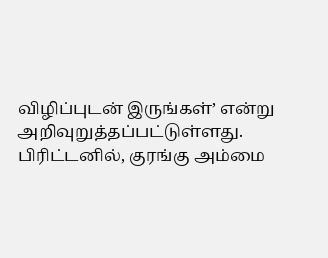விழிப்புடன் இருங்கள்’ என்று அறிவுறுத்தப்பட்டுள்ளது.
பிரிட்டனில், குரங்கு அம்மை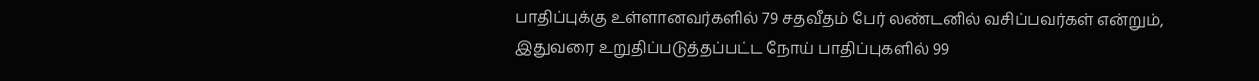பாதிப்புக்கு உள்ளானவர்களில் 79 சதவீதம் பேர் லண்டனில் வசிப்பவர்கள் என்றும், இதுவரை உறுதிப்படுத்தப்பட்ட நோய் பாதிப்புகளில் 99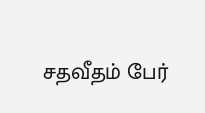சதவீதம் பேர்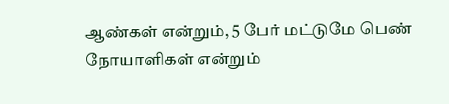ஆண்கள் என்றும், 5 பேர் மட்டுமே பெண் நோயாளிகள் என்றும்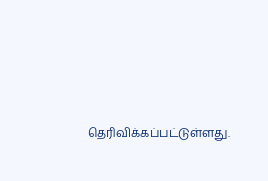தெரிவிக்கப்பட்டுள்ளது.